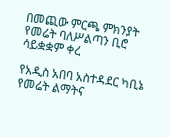በመጪው ምርጫ ምክንያት የመሬት ባለሥልጣን ቢሮ ሳይቋቋም ቀረ

የአዲስ አበባ አስተዳደር ካቢኔ የመሬት ልማትና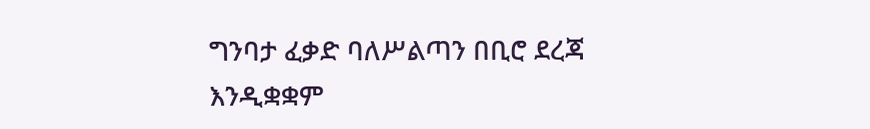ግንባታ ፈቃድ ባለሥልጣን በቢሮ ደረጃ እንዲቋቋም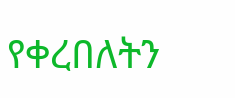የቀረበለትን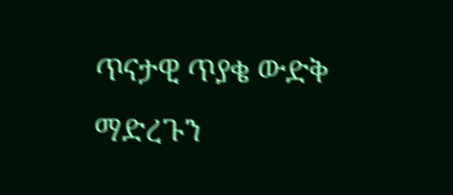ጥናታዊ ጥያቄ ውድቅ ማድረጉን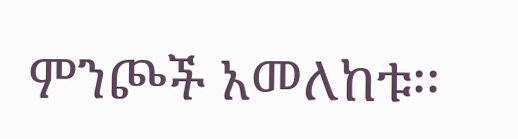ምንጮች አመለከቱ፡፡